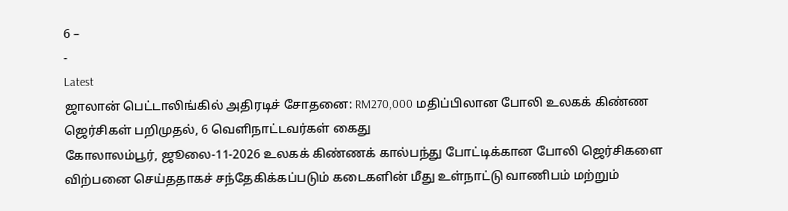6 –
-
Latest
ஜாலான் பெட்டாலிங்கில் அதிரடிச் சோதனை: RM270,000 மதிப்பிலான போலி உலகக் கிண்ண ஜெர்சிகள் பறிமுதல், 6 வெளிநாட்டவர்கள் கைது
கோலாலம்பூர், ஜூலை-11-2026 உலகக் கிண்ணக் கால்பந்து போட்டிக்கான போலி ஜெர்சிகளை விற்பனை செய்ததாகச் சந்தேகிக்கப்படும் கடைகளின் மீது உள்நாட்டு வாணிபம் மற்றும்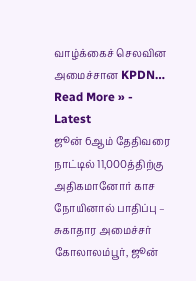வாழ்க்கைச் செலவின அமைச்சான KPDN…
Read More » -
Latest
ஜூன் 6ஆம் தேதிவரை நாட்டில் 11,000த்திற்கு அதிகமானோர் காச நோயினால் பாதிப்பு – சுகாதார அமைச்சர்
கோலாலம்பூர், ஜூன்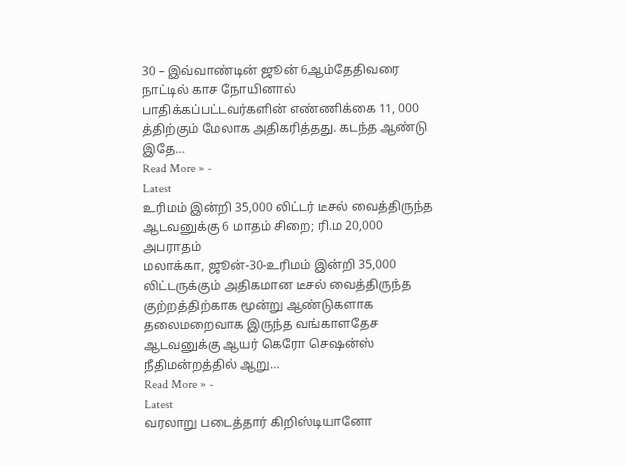30 – இவ்வாண்டின் ஜூன் 6ஆம்தேதிவரை நாட்டில் காச நோயினால் பாதிக்கப்பட்டவர்களின் எண்ணிக்கை 11, 000 த்திற்கும் மேலாக அதிகரித்தது. கடந்த ஆண்டு இதே…
Read More » -
Latest
உரிமம் இன்றி 35,000 லிட்டர் டீசல் வைத்திருந்த ஆடவனுக்கு 6 மாதம் சிறை; ரி.ம 20,000 அபராதம்
மலாக்கா, ஜூன்-30-உரிமம் இன்றி 35,000 லிட்டருக்கும் அதிகமான டீசல் வைத்திருந்த குற்றத்திற்காக மூன்று ஆண்டுகளாக தலைமறைவாக இருந்த வங்காளதேச ஆடவனுக்கு ஆயர் கெரோ செஷன்ஸ் நீதிமன்றத்தில் ஆறு…
Read More » -
Latest
வரலாறு படைத்தார் கிறிஸ்டியானோ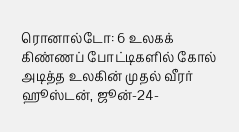ரொனால்டோ: 6 உலகக் கிண்ணப் போட்டிகளில் கோல் அடித்த உலகின் முதல் வீரர்
ஹூஸ்டன், ஜூன்-24-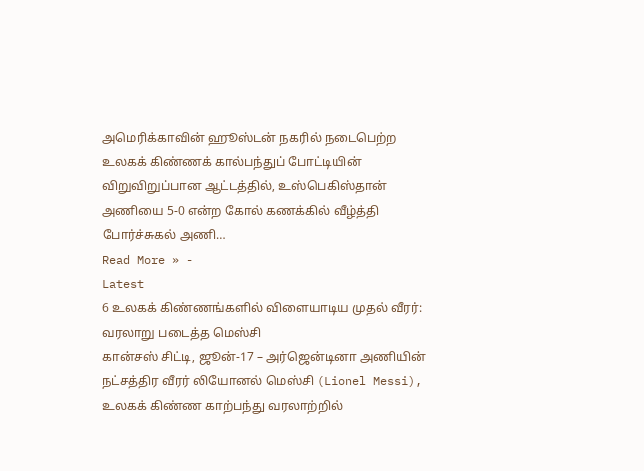அமெரிக்காவின் ஹூஸ்டன் நகரில் நடைபெற்ற உலகக் கிண்ணக் கால்பந்துப் போட்டியின் விறுவிறுப்பான ஆட்டத்தில், உஸ்பெகிஸ்தான் அணியை 5-0 என்ற கோல் கணக்கில் வீழ்த்தி போர்ச்சுகல் அணி…
Read More » -
Latest
6 உலகக் கிண்ணங்களில் விளையாடிய முதல் வீரர்: வரலாறு படைத்த மெஸ்சி
கான்சஸ் சிட்டி, ஜூன்-17 – அர்ஜென்டினா அணியின் நட்சத்திர வீரர் லியோனல் மெஸ்சி (Lionel Messi), உலகக் கிண்ண காற்பந்து வரலாற்றில்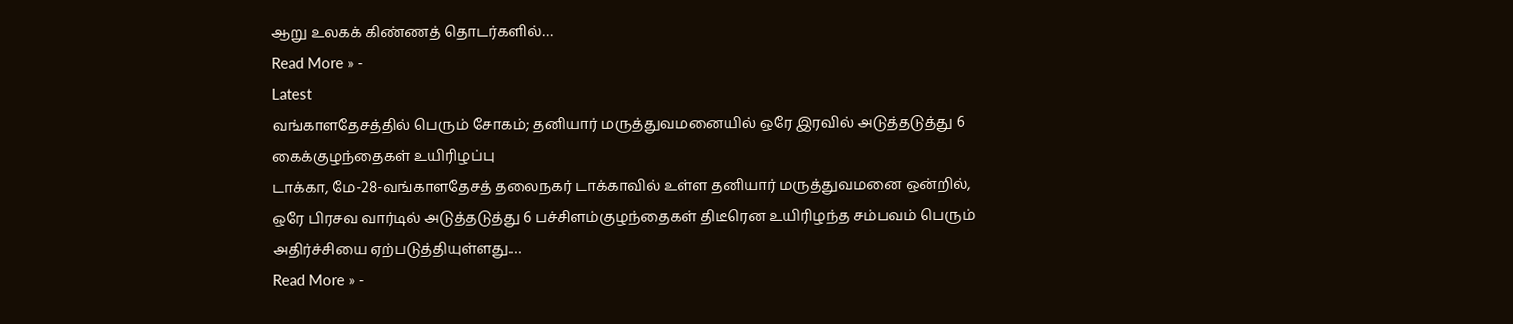ஆறு உலகக் கிண்ணத் தொடர்களில்…
Read More » -
Latest
வங்காளதேசத்தில் பெரும் சோகம்; தனியார் மருத்துவமனையில் ஒரே இரவில் அடுத்தடுத்து 6 கைக்குழந்தைகள் உயிரிழப்பு
டாக்கா, மே-28-வங்காளதேசத் தலைநகர் டாக்காவில் உள்ள தனியார் மருத்துவமனை ஒன்றில், ஒரே பிரசவ வார்டில் அடுத்தடுத்து 6 பச்சிளம்குழந்தைகள் திடீரென உயிரிழந்த சம்பவம் பெரும் அதிர்ச்சியை ஏற்படுத்தியுள்ளது.…
Read More » -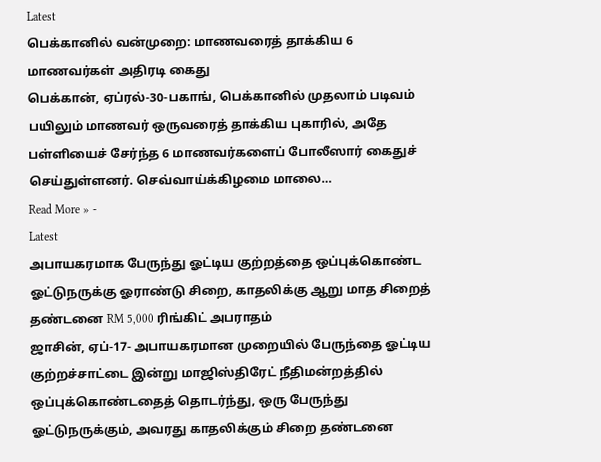Latest
பெக்கானில் வன்முறை: மாணவரைத் தாக்கிய 6 மாணவர்கள் அதிரடி கைது
பெக்கான், ஏப்ரல்-30-பகாங், பெக்கானில் முதலாம் படிவம் பயிலும் மாணவர் ஒருவரைத் தாக்கிய புகாரில், அதே பள்ளியைச் சேர்ந்த 6 மாணவர்களைப் போலீஸார் கைதுச் செய்துள்ளனர். செவ்வாய்க்கிழமை மாலை…
Read More » -
Latest
அபாயகரமாக பேருந்து ஓட்டிய குற்றத்தை ஒப்புக்கொண்ட ஓட்டுநருக்கு ஓராண்டு சிறை, காதலிக்கு ஆறு மாத சிறைத் தண்டனை RM 5,000 ரிங்கிட் அபராதம்
ஜாசின், ஏப்-17- அபாயகரமான முறையில் பேருந்தை ஓட்டிய குற்றச்சாட்டை இன்று மாஜிஸ்திரேட் நீதிமன்றத்தில் ஒப்புக்கொண்டதைத் தொடர்ந்து, ஒரு பேருந்து ஓட்டுநருக்கும், அவரது காதலிக்கும் சிறை தண்டனை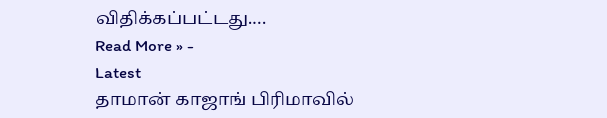விதிக்கப்பட்டது.…
Read More » -
Latest
தாமான் காஜாங் பிரிமாவில்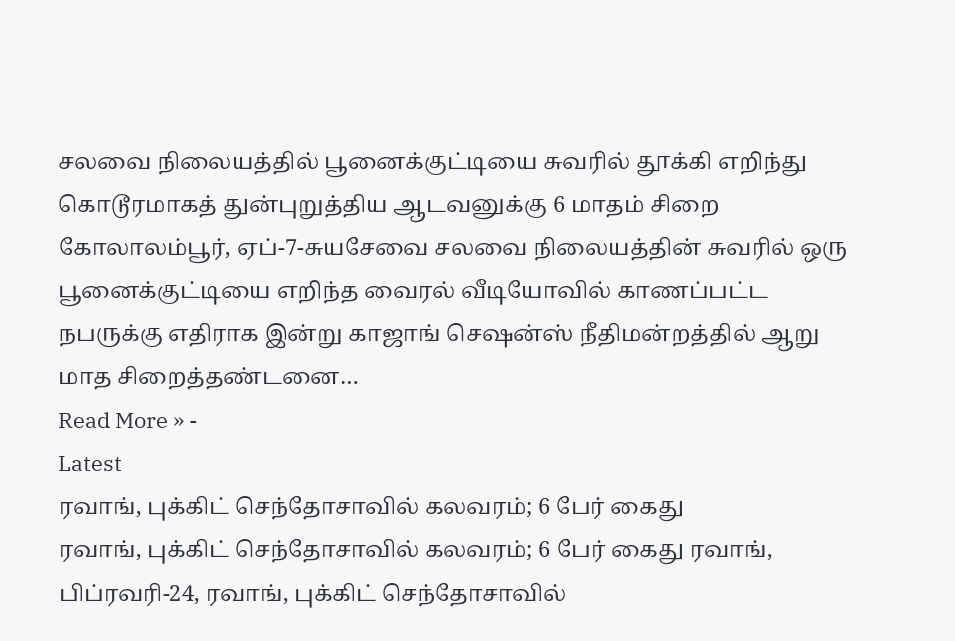சலவை நிலையத்தில் பூனைக்குட்டியை சுவரில் தூக்கி எறிந்து கொடூரமாகத் துன்புறுத்திய ஆடவனுக்கு 6 மாதம் சிறை
கோலாலம்பூர், ஏப்-7-சுயசேவை சலவை நிலையத்தின் சுவரில் ஒரு பூனைக்குட்டியை எறிந்த வைரல் வீடியோவில் காணப்பட்ட நபருக்கு எதிராக இன்று காஜாங் செஷன்ஸ் நீதிமன்றத்தில் ஆறு மாத சிறைத்தண்டனை…
Read More » -
Latest
ரவாங், புக்கிட் செந்தோசாவில் கலவரம்; 6 பேர் கைது
ரவாங், புக்கிட் செந்தோசாவில் கலவரம்; 6 பேர் கைது ரவாங், பிப்ரவரி-24, ரவாங், புக்கிட் செந்தோசாவில்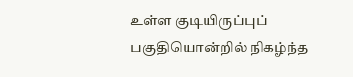உள்ள குடியிருப்புப் பகுதியொன்றில் நிகழ்ந்த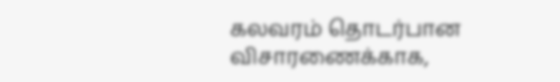கலவரம் தொடர்பான விசாரணைக்காக,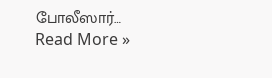போலீஸார்…
Read More »